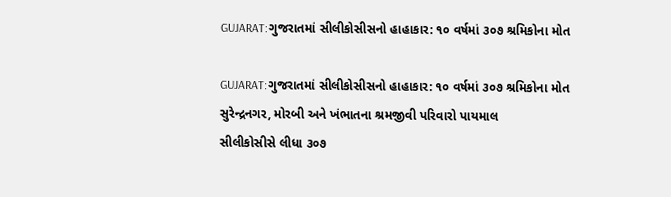GUJARAT:ગુજરાતમાં સીલીકોસીસનો હાહાકાર: ૧૦ વર્ષમાં ૩૦૭ શ્રમિકોના મોત

GUJARAT:ગુજરાતમાં સીલીકોસીસનો હાહાકાર: ૧૦ વર્ષમાં ૩૦૭ શ્રમિકોના મોત
સુરેન્દ્રનગર, મોરબી અને ખંભાતના શ્રમજીવી પરિવારો પાયમાલ
સીલીકોસીસે લીધા ૩૦૭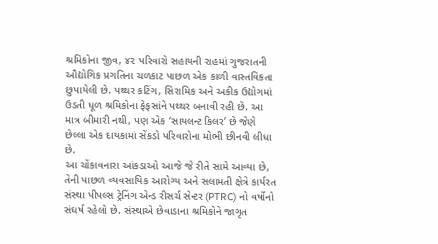શ્રમિકોના જીવ, ૪૨ પરિવારો સહાયની રાહમાં ગુજરાતની ઔદ્યોગિક પ્રગતિના ચળકાટ પાછળ એક કાળી વાસ્તવિકતા છુપાયેલી છે. પથ્થર કટિંગ, સિરામિક અને અકીક ઉદ્યોગમાં ઉડતી ધૂળ શ્રમિકોના ફેફસાંને પથ્થર બનાવી રહી છે. આ માત્ર બીમારી નથી, પણ એક ‘સાયલન્ટ કિલર’ છે જેણે છેલ્લા એક દાયકામાં સેંકડો પરિવારોના મોભી છીનવી લીધા છે.
આ ચોંકાવનારા આંકડાઓ આજે જે રીતે સામે આવ્યા છે, તેની પાછળ વ્યવસાયિક આરોગ્ય અને સલામતી ક્ષેત્રે કાર્યરત સંસ્થા પીપલ્સ ટ્રેનિંગ એન્ડ રીસર્ચ સેન્ટર (PTRC) નો વર્ષોનો સંઘર્ષ રહેલો છે. સંસ્થાએ છેવાડાના શ્રમિકોને જાગૃત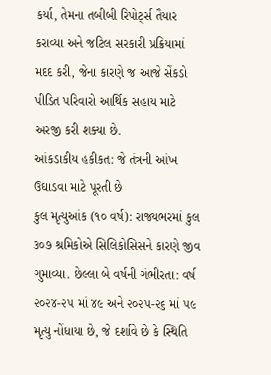કર્યા, તેમના તબીબી રિપોર્ટ્સ તૈયાર કરાવ્યા અને જટિલ સરકારી પ્રક્રિયામાં મદદ કરી, જેના કારણે જ આજે સેંકડો પીડિત પરિવારો આર્થિક સહાય માટે અરજી કરી શક્યા છે.
આંકડાકીય હકીકત: જે તંત્રની આંખ ઉઘાડવા માટે પૂરતી છે
કુલ મૃત્યુઆંક (૧૦ વર્ષ): રાજ્યભરમાં કુલ ૩૦૭ શ્રમિકોએ સિલિકોસિસને કારણે જીવ ગુમાવ્યા. છેલ્લા બે વર્ષની ગંભીરતા: વર્ષ ૨૦૨૪-૨૫ માં ૪૯ અને ૨૦૨૫-૨૬ માં ૫૯ મૃત્યુ નોંધાયા છે, જે દર્શાવે છે કે સ્થિતિ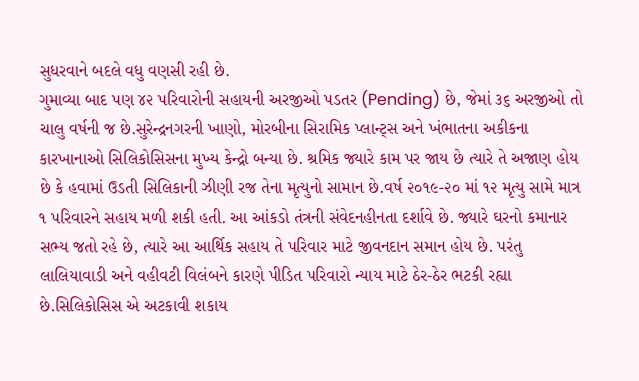સુધરવાને બદલે વધુ વણસી રહી છે.
ગુમાવ્યા બાદ પણ ૪૨ પરિવારોની સહાયની અરજીઓ પડતર (Pending) છે, જેમાં ૩૬ અરજીઓ તો ચાલુ વર્ષની જ છે.સુરેન્દ્રનગરની ખાણો, મોરબીના સિરામિક પ્લાન્ટ્સ અને ખંભાતના અકીકના કારખાનાઓ સિલિકોસિસના મુખ્ય કેન્દ્રો બન્યા છે. શ્રમિક જ્યારે કામ પર જાય છે ત્યારે તે અજાણ હોય છે કે હવામાં ઉડતી સિલિકાની ઝીણી રજ તેના મૃત્યુનો સામાન છે.વર્ષ ૨૦૧૯-૨૦ માં ૧૨ મૃત્યુ સામે માત્ર ૧ પરિવારને સહાય મળી શકી હતી. આ આંકડો તંત્રની સંવેદનહીનતા દર્શાવે છે. જ્યારે ઘરનો કમાનાર સભ્ય જતો રહે છે, ત્યારે આ આર્થિક સહાય તે પરિવાર માટે જીવનદાન સમાન હોય છે. પરંતુ લાલિયાવાડી અને વહીવટી વિલંબને કારણે પીડિત પરિવારો ન્યાય માટે ઠેર-ઠેર ભટકી રહ્યા છે.સિલિકોસિસ એ અટકાવી શકાય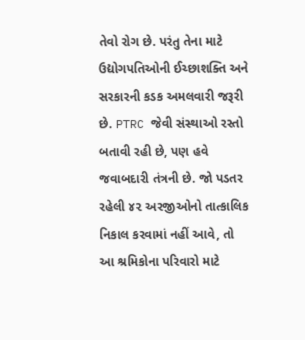તેવો રોગ છે. પરંતુ તેના માટે ઉદ્યોગપતિઓની ઈચ્છાશક્તિ અને સરકારની કડક અમલવારી જરૂરી છે. PTRC જેવી સંસ્થાઓ રસ્તો બતાવી રહી છે, પણ હવે જવાબદારી તંત્રની છે. જો પડતર રહેલી ૪૨ અરજીઓનો તાત્કાલિક નિકાલ કરવામાં નહીં આવે, તો આ શ્રમિકોના પરિવારો માટે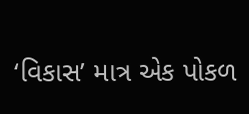‘વિકાસ’ માત્ર એક પોકળ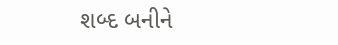શબ્દ બનીને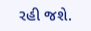રહી જશે.